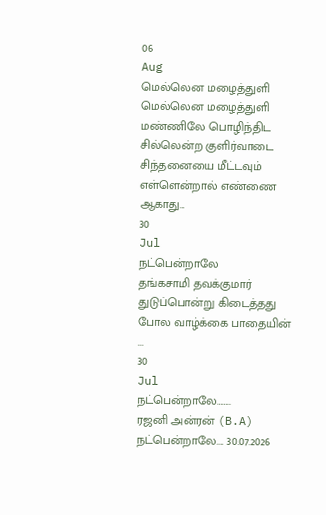06
Aug
மெல்லென மழைத்துளி
மெல்லென மழைத்துளி மண்ணிலே பொழிந்திட
சில்லென்ற குளிர்வாடை சிந்தனையை மீட்டவும்
எள்ளென்றால் எண்ணை ஆகாது...
30
Jul
நட்பென்றாலே
தங்கசாமி தவக்குமார்
துடுப்பொன்று கிடைத்தது போல வாழ்க்கை பாதையின்
...
30
Jul
நட்பென்றாலே……..
ரஜனி அன்ரன் (B.A) நட்பென்றாலே.... 30.07.2026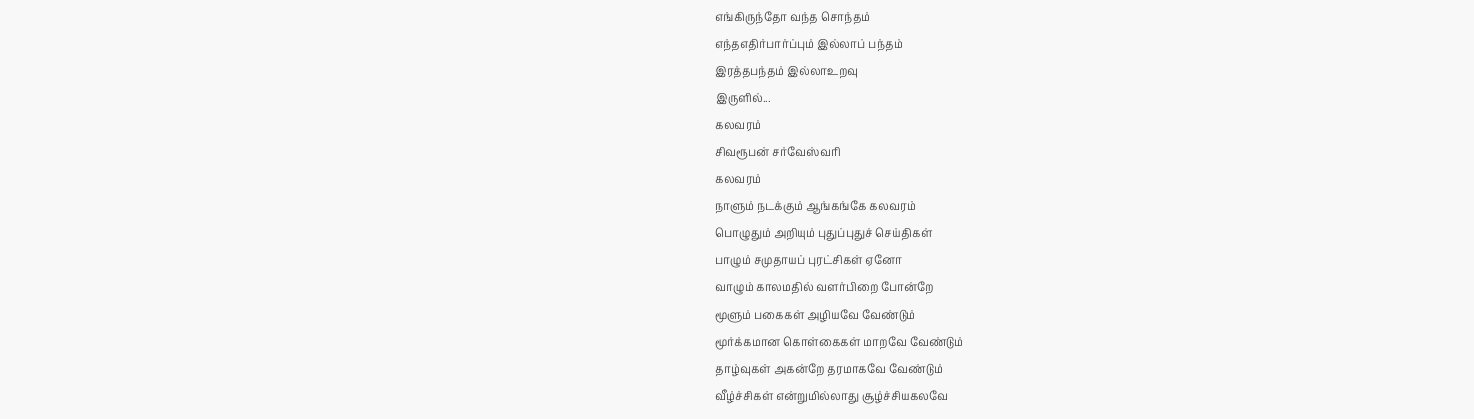எங்கிருந்தோ வந்த சொந்தம்
எந்தஎதிர்பார்ப்பும் இல்லாப் பந்தம்
இரத்தபந்தம் இல்லாஉறவு
இருளில்...
கலவரம்
சிவரூபன் சர்வேஸ்வரி
கலவரம்
நாளும் நடக்கும் ஆங்கங்கே கலவரம்
பொழுதும் அறியும் புதுப்புதுச் செய்திகள்
பாழும் சமுதாயப் புரட்சிகள் ஏனோ
வாழும் காலமதில் வளர்பிறை போன்றே
மூளும் பகைகள் அழியவே வேண்டும்
மூர்க்கமான கொள்கைகள் மாறவே வேண்டும்
தாழ்வுகள் அகன்றே தரமாகவே வேண்டும்
வீழ்ச்சிகள் என்றுமில்லாது சூழ்ச்சியகலவே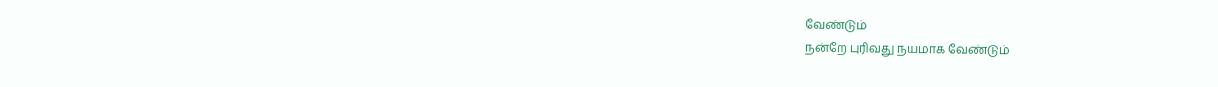வேண்டும்
நன்றே புரிவது நயமாக வேண்டும்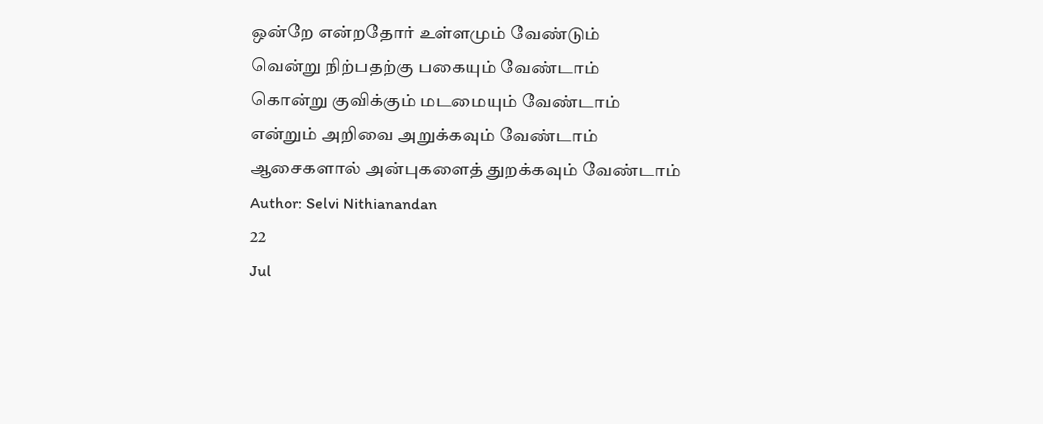ஒன்றே என்றதோர் உள்ளமும் வேண்டும்
வென்று நிற்பதற்கு பகையும் வேண்டாம்
கொன்று குவிக்கும் மடமையும் வேண்டாம்
என்றும் அறிவை அறுக்கவும் வேண்டாம்
ஆசைகளால் அன்புகளைத் துறக்கவும் வேண்டாம்
Author: Selvi Nithianandan
22
Jul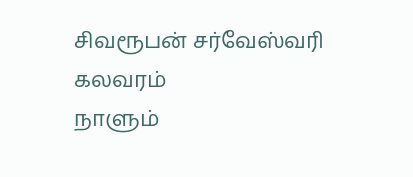சிவரூபன் சர்வேஸ்வரி
கலவரம்
நாளும்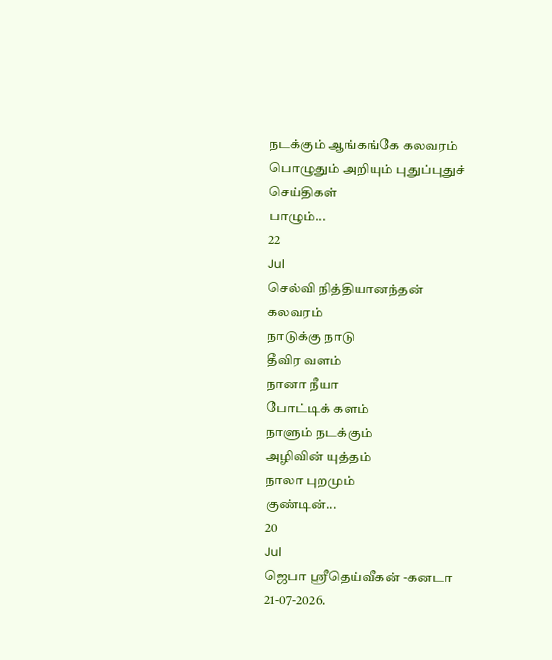நடக்கும் ஆங்கங்கே கலவரம்
பொழுதும் அறியும் புதுப்புதுச் செய்திகள்
பாழும்...
22
Jul
செல்வி நித்தியானந்தன்
கலவரம்
நாடுக்கு நாடு
தீவிர வளம்
நானா நீயா
போட்டிக் களம்
நாளும் நடக்கும்
அழிவின் யுத்தம்
நாலா புறமும்
குண்டின்...
20
Jul
ஜெபா ஸ்ரீதெய்வீகன் -கனடா
21-07-2026.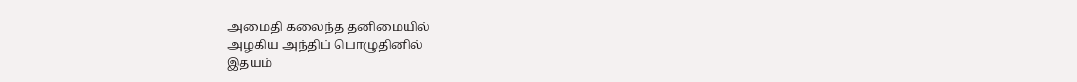அமைதி கலைந்த தனிமையில்
அழகிய அந்திப் பொழுதினில்
இதயம்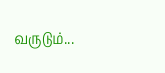வருடும்...